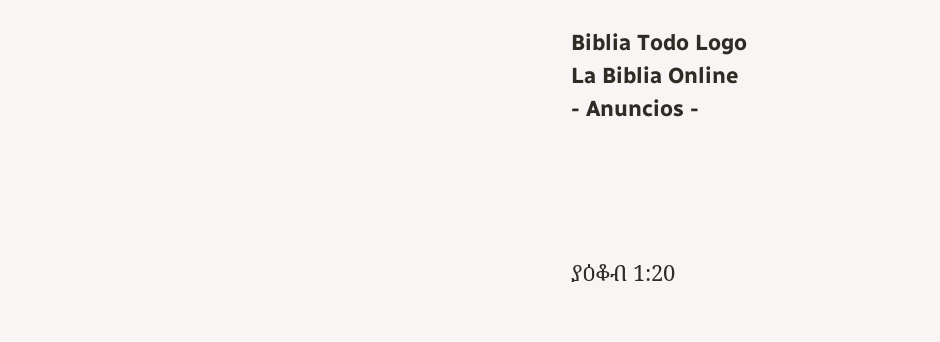Biblia Todo Logo
La Biblia Online
- Anuncios -




ያዕቆብ 1:20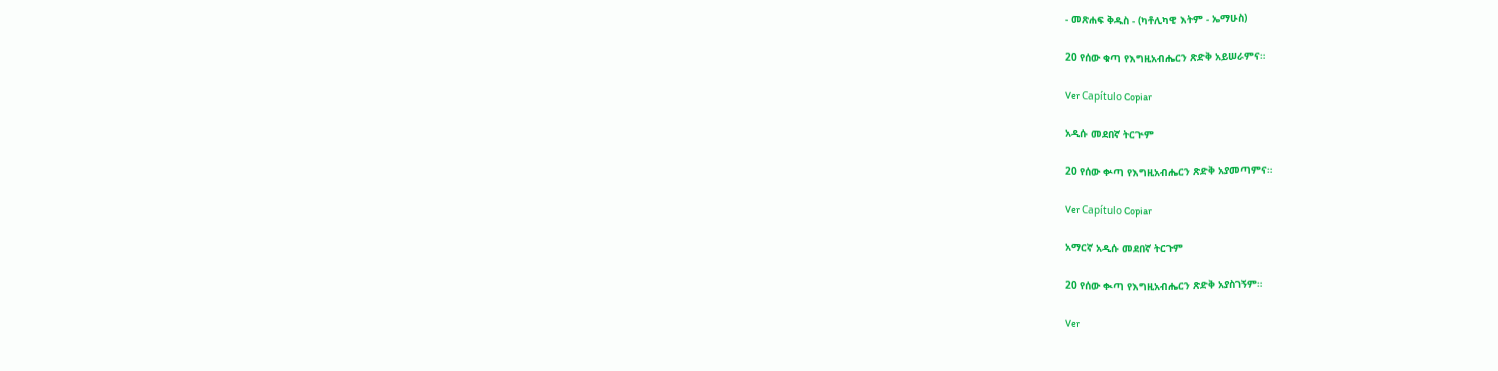- መጽሐፍ ቅዱስ - (ካቶሊካዊ እትም - ኤማሁስ)

20 የሰው ቁጣ የእግዚአብሔርን ጽድቅ አይሠራምና።

Ver Capítulo Copiar

አዲሱ መደበኛ ትርጒም

20 የሰው ቍጣ የእግዚአብሔርን ጽድቅ አያመጣምና።

Ver Capítulo Copiar

አማርኛ አዲሱ መደበኛ ትርጉም

20 የሰው ቊጣ የእግዚአብሔርን ጽድቅ አያስገኝም።

Ver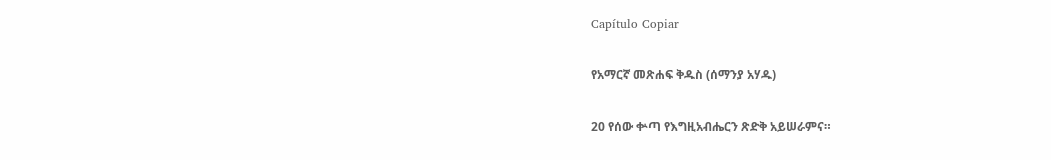Capítulo Copiar

የአማርኛ መጽሐፍ ቅዱስ (ሰማንያ አሃዱ)

20 የሰው ቍጣ የእግዚአብሔርን ጽድቅ አይሠራምና።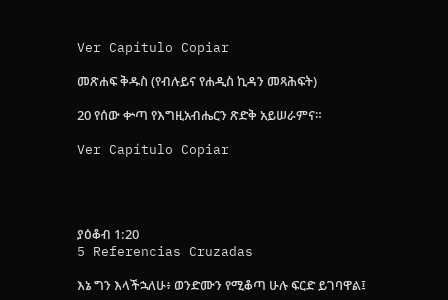Ver Capítulo Copiar

መጽሐፍ ቅዱስ (የብሉይና የሐዲስ ኪዳን መጻሕፍት)

20 የሰው ቍጣ የእግዚአብሔርን ጽድቅ አይሠራምና።

Ver Capítulo Copiar




ያዕቆብ 1:20
5 Referencias Cruzadas

እኔ ግን እላችኋለሁ፥ ወንድሙን የሚቆጣ ሁሉ ፍርድ ይገባዋል፤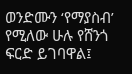ወንድሙን ‘የማያስብ’ የሚለው ሁሉ የሸንጎ ፍርድ ይገባዋል፤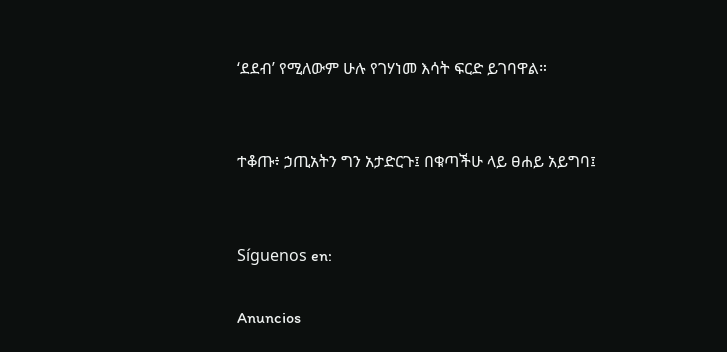‘ደደብ’ የሚለውም ሁሉ የገሃነመ እሳት ፍርድ ይገባዋል።


ተቆጡ፥ ኃጢአትን ግን አታድርጉ፤ በቁጣችሁ ላይ ፀሐይ አይግባ፤


Síguenos en:

Anuncios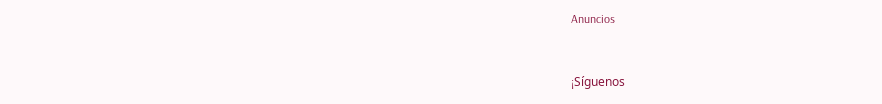Anuncios


¡Síguenos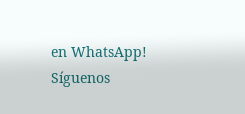en WhatsApp! Síguenos